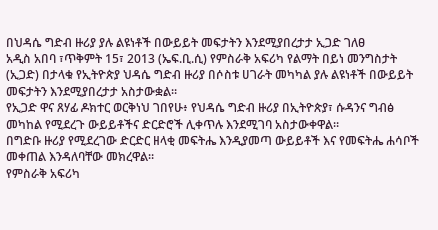በህዳሴ ግድብ ዙሪያ ያሉ ልዩነቶች በውይይት መፍታትን እንደሚያበረታታ ኢጋድ ገለፀ
አዲስ አበባ ፣ጥቅምት 15፣ 2013 (ኤፍ.ቢ.ሲ) የምስራቅ አፍሪካ የልማት በይነ መንግስታት (ኢጋድ) በታላቁ የኢትዮጵያ ህዳሴ ግድብ ዙሪያ በሶስቱ ሀገራት መካካል ያሉ ልዩነቶች በውይይት መፍታትን እንደሚያበረታታ አስታውቋል።
የኢጋድ ዋና ጸሃፊ ዶክተር ወርቅነህ ገበየሁ፥ የህዳሴ ግድብ ዙሪያ በኢትዮጵያ፣ ሱዳንና ግብፅ መካከል የሚደረጉ ውይይቶችና ድርድሮች ሊቀጥሉ እንደሚገባ አስታውቀዋል።
በግድቡ ዙሪያ የሚደረገው ድርድር ዘላቂ መፍትሔ እንዲያመጣ ውይይቶች እና የመፍትሔ ሐሳቦች መቀጠል እንዳለባቸው መክረዋል።
የምስራቅ አፍሪካ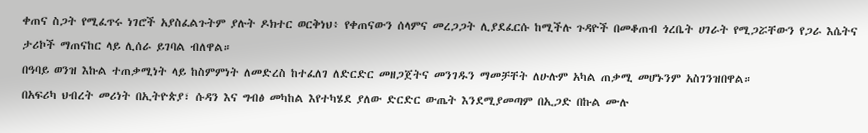ቀጠና ስጋት የሚፈጥሩ ነገሮች አያስፈልጉትም ያሉት ዶክተር ወርቅነህ፥ የቀጠናውን ሰላምና መረጋጋት ሊያደፈርሱ ከሚችሉ ጉዳዮች በመቆጠብ ጎረቤት ሀገራት የሚጋሯቸውን የጋራ እሴትና ታሪኮች ማጠናከር ላይ ሊሰራ ይገባል ብለዋል።
በዓባይ ወንዝ እኩል ተጠቃሚነት ላይ ከስምምነት ለመድረስ ከተፈለገ ለድርድር መዘጋጀትና መንገዱን ማመቻቸት ለሁሉም አካል ጠቃሚ መሆኑንም አስገንዝበዋል።
በአፍሪካ ህብረት መሪነት በኢትዮጵያ፣ ሱዳን እና ግብፅ መካከል እየተካሄደ ያለው ድርድር ውጤት እንደሚያመጣም በኢጋድ በኩል ሙሉ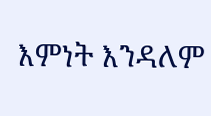እምነት እንዳለም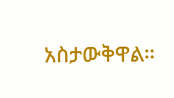አስታውቅዋል።